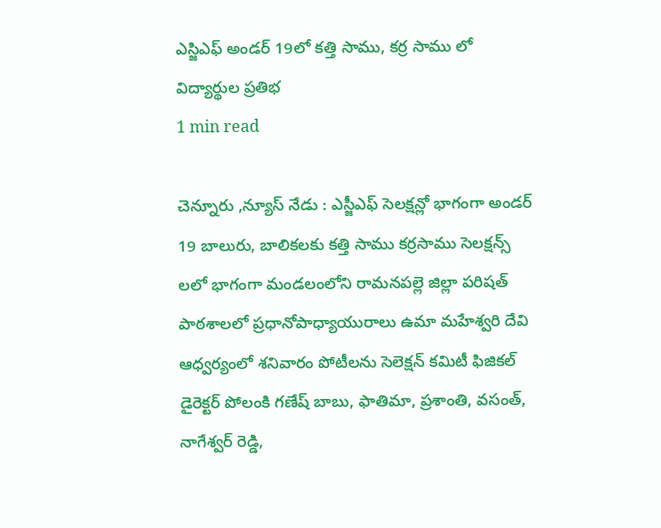ఎస్జిఎఫ్ అండర్ 19లో కత్తి సాము, కర్ర సాము లో విద్యార్థుల ప్రతిభ
1 min read

చెన్నూరు ,న్యూస్ నేడు : ఎస్జీఎఫ్ సెలక్షన్లో భాగంగా అండర్ 19 బాలురు, బాలికలకు కత్తి సాము కర్రసాము సెలక్షన్స్ లలో భాగంగా మండలంలోని రామనపల్లె జిల్లా పరిషత్ పాఠశాలలో ప్రధానోపాధ్యాయురాలు ఉమా మహేశ్వరి దేవి ఆధ్వర్యంలో శనివారం పోటీలను సెలెక్షన్ కమిటీ ఫిజికల్ డైరెక్టర్ పోలంకి గణేష్ బాబు, ఫాతిమా, ప్రశాంతి, వసంత్, నాగేశ్వర్ రెడ్డి,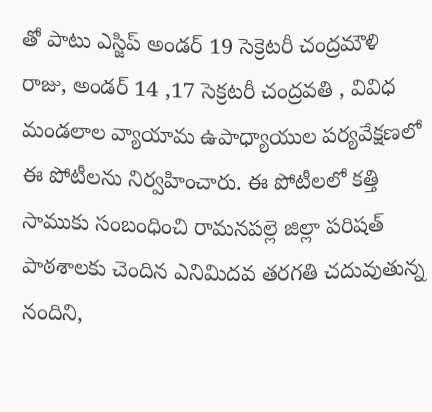తో పాటు ఎస్జిప్ అండర్ 19 సెక్రెటరీ చంద్రమౌళి రాజు, అండర్ 14 ,17 సెక్రటరీ చంద్రవతి , వివిధ మండలాల వ్యాయామ ఉపాధ్యాయుల పర్యవేక్షణలో ఈ పోటీలను నిర్వహించారు. ఈ పోటీలలో కత్తి సాముకు సంబంధించి రామనపల్లె జిల్లా పరిషత్ పాఠశాలకు చెందిన ఎనిమిదవ తరగతి చదువుతున్న నందిని,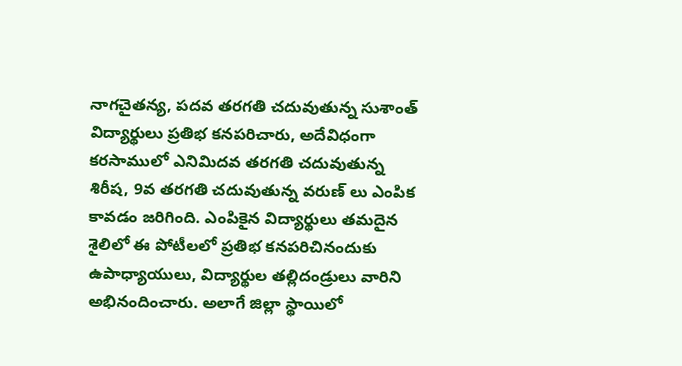నాగచైతన్య, పదవ తరగతి చదువుతున్న సుశాంత్ విద్యార్థులు ప్రతిభ కనపరిచారు, అదేవిధంగా కరసాములో ఎనిమిదవ తరగతి చదువుతున్న శిరీష, 9వ తరగతి చదువుతున్న వరుణ్ లు ఎంపిక కావడం జరిగింది. ఎంపికైన విద్యార్థులు తమదైన శైలిలో ఈ పోటీలలో ప్రతిభ కనపరిచినందుకు ఉపాధ్యాయులు, విద్యార్థుల తల్లిదండ్రులు వారిని అభినందించారు. అలాగే జిల్లా స్థాయిలో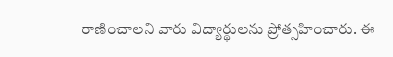రాణించాలని వారు విద్యార్థులను ప్రోత్సహించారు. ఈ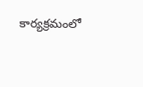కార్యక్రమంలో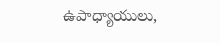ఉపాధ్యాయులు,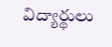విద్యార్థులు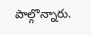పాల్గొన్నారు.